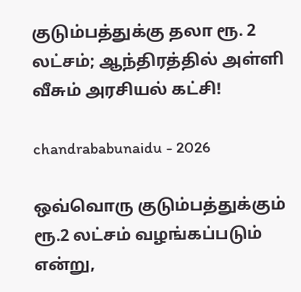குடும்பத்துக்கு தலா ரூ. 2 லட்சம்; ஆந்திரத்தில் அள்ளி வீசும் அரசியல் கட்சி!

chandrababunaidu - 2026

ஒவ்வொரு குடும்பத்துக்கும் ரூ.2 லட்சம் வழங்கப்படும் என்று,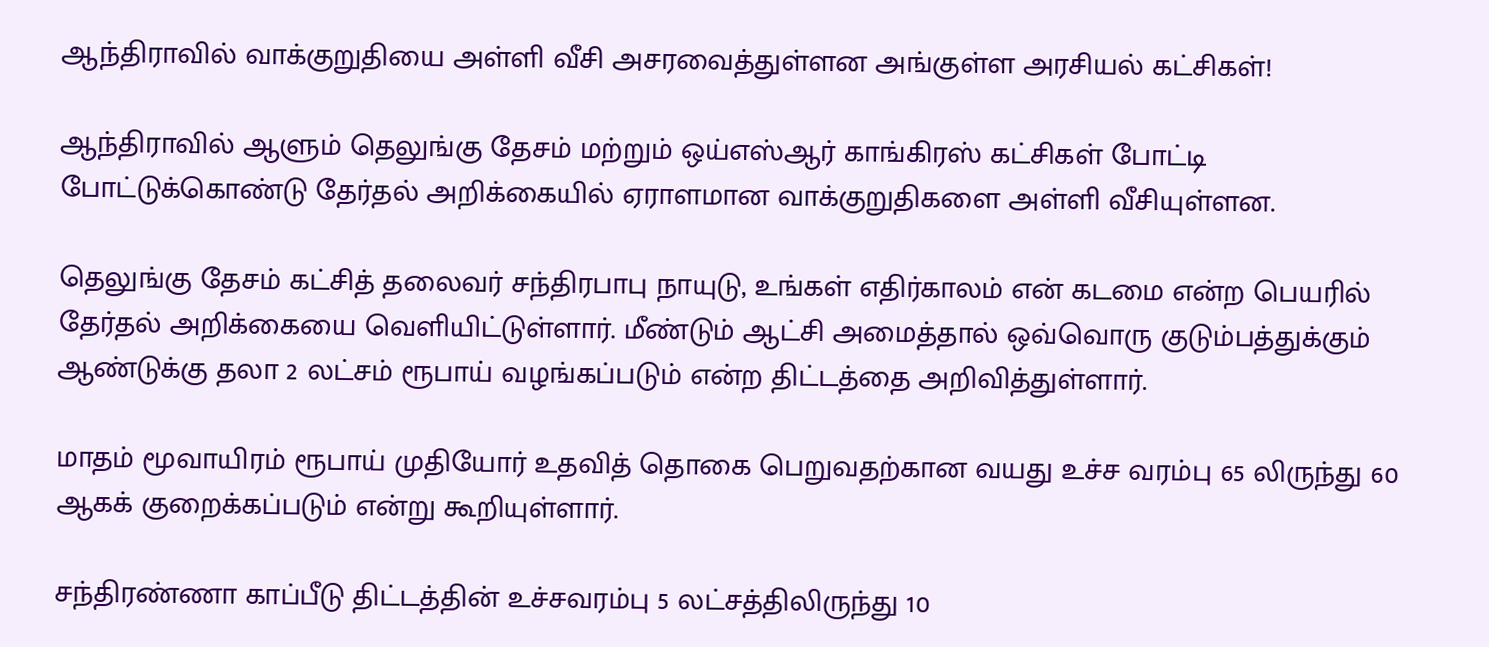ஆந்திராவில் வாக்குறுதியை அள்ளி வீசி அசரவைத்துள்ளன அங்குள்ள அரசியல் கட்சிகள்!

ஆந்திராவில் ஆளும் தெலுங்கு தேசம் மற்றும் ஒய்எஸ்ஆர் காங்கிரஸ் கட்சிகள் போட்டி போட்டுக்கொண்டு தேர்தல் அறிக்கையில் ஏராளமான வாக்குறுதிகளை அள்ளி வீசியுள்ளன.

தெலுங்கு தேசம் கட்சித் தலைவர் சந்திரபாபு நாயுடு, உங்கள் எதிர்காலம் என் கடமை என்ற பெயரில் தேர்தல் அறிக்கையை வெளியிட்டுள்ளார். மீண்டும் ஆட்சி அமைத்தால் ஒவ்வொரு குடும்பத்துக்கும் ஆண்டுக்கு தலா 2 லட்சம் ரூபாய் வழங்கப்படும் என்ற திட்டத்தை அறிவித்துள்ளார்.

மாதம் மூவாயிரம் ரூபாய் முதியோர் உதவித் தொகை பெறுவதற்கான வயது உச்ச வரம்பு 65 லிருந்து 60 ஆகக் குறைக்கப்படும் என்று கூறியுள்ளார்.

சந்திரண்ணா காப்பீடு திட்டத்தின் உச்சவரம்பு 5 லட்சத்திலிருந்து 10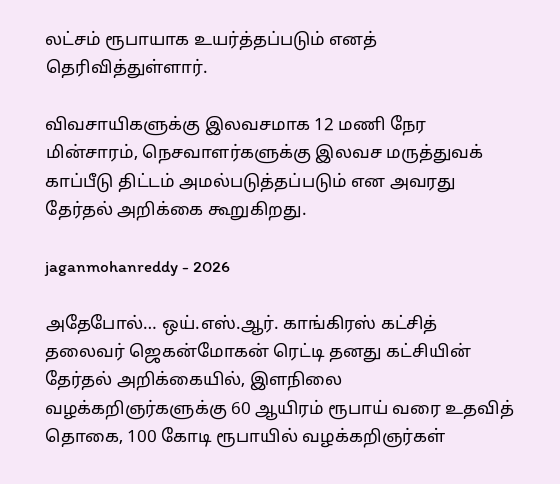லட்சம் ரூபாயாக உயர்த்தப்படும் எனத் தெரிவித்துள்ளார்.

விவசாயிகளுக்கு இலவசமாக 12 மணி நேர மின்சாரம், நெசவாளர்களுக்கு இலவச மருத்துவக் காப்பீடு திட்டம் அமல்படுத்தப்படும் என அவரது தேர்தல் அறிக்கை கூறுகிறது.

jaganmohanreddy - 2026

அதேபோல்… ஒய்.எஸ்.ஆர். காங்கிரஸ் கட்சித் தலைவர் ஜெகன்மோகன் ரெட்டி தனது கட்சியின் தேர்தல் அறிக்கையில், இளநிலை வழக்கறிஞர்களுக்கு 60 ஆயிரம் ரூபாய் வரை உதவித் தொகை, 100 கோடி ரூபாயில் வழக்கறிஞர்கள்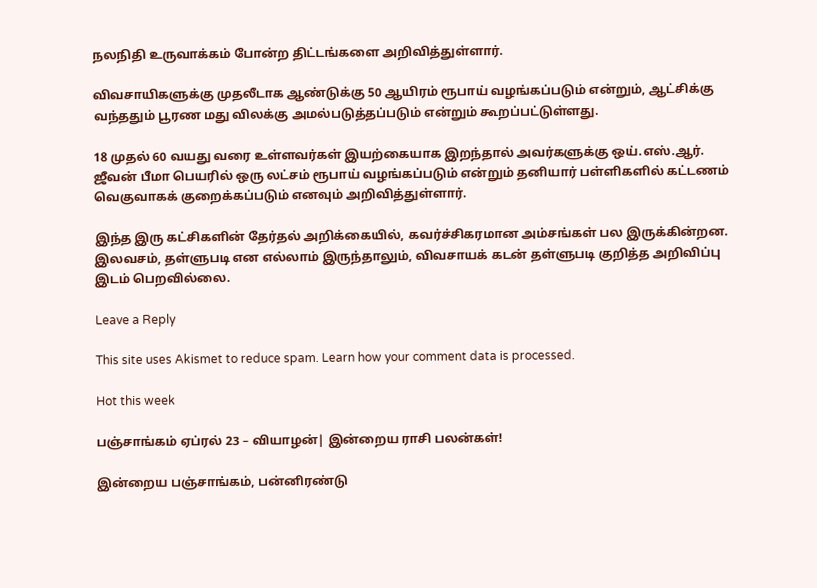நலநிதி உருவாக்கம் போன்ற திட்டங்களை அறிவித்துள்ளார்.

விவசாயிகளுக்கு முதலீடாக ஆண்டுக்கு 50 ஆயிரம் ரூபாய் வழங்கப்படும் என்றும், ஆட்சிக்கு வந்ததும் பூரண மது விலக்கு அமல்படுத்தப்படும் என்றும் கூறப்பட்டுள்ளது.

18 முதல் 60 வயது வரை உள்ளவர்கள் இயற்கையாக இறந்தால் அவர்களுக்கு ஒய்.எஸ்.ஆர். ஜீவன் பீமா பெயரில் ஒரு லட்சம் ரூபாய் வழங்கப்படும் என்றும் தனியார் பள்ளிகளில் கட்டணம் வெகுவாகக் குறைக்கப்படும் எனவும் அறிவித்துள்ளார்.

இந்த இரு கட்சிகளின் தேர்தல் அறிக்கையில், கவர்ச்சிகரமான அம்சங்கள் பல இருக்கின்றன. இலவசம், தள்ளுபடி என எல்லாம் இருந்தாலும், விவசாயக் கடன் தள்ளுபடி குறித்த அறிவிப்பு இடம் பெறவில்லை.

Leave a Reply

This site uses Akismet to reduce spam. Learn how your comment data is processed.

Hot this week

பஞ்சாங்கம் ஏப்ரல் 23 – வியாழன்| இன்றைய ராசி பலன்கள்!

இன்றைய பஞ்சாங்கம், பன்னிரண்டு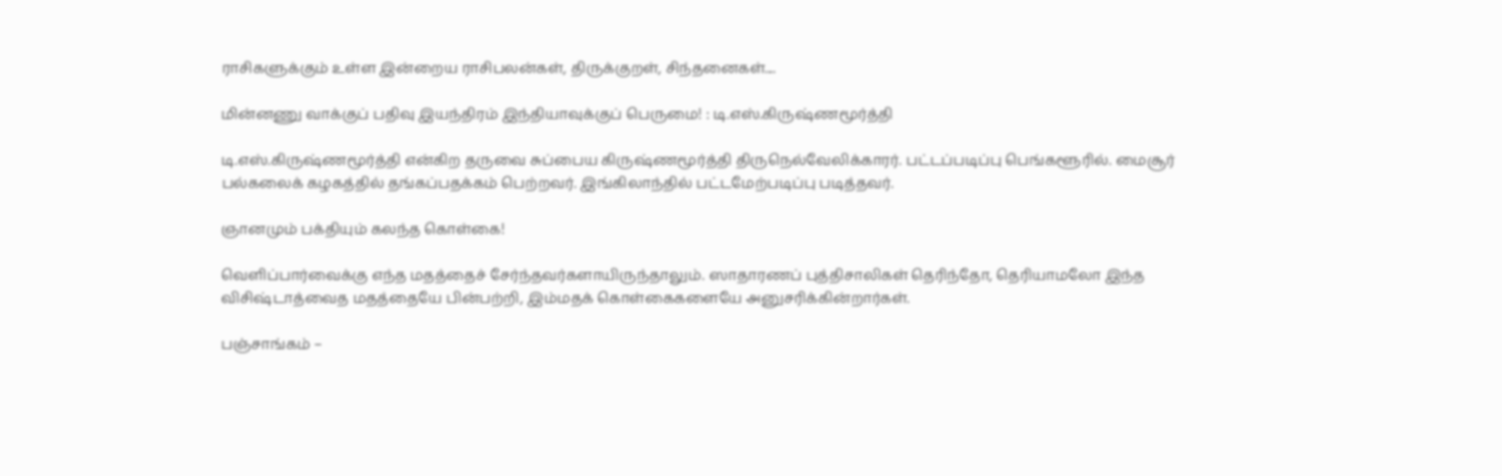ராசிகளுக்கும் உள்ள இன்றைய ராசிபலன்கள், திருக்குறள், சிந்தனைகள்....

மின்னணு வாக்குப் பதிவு இயந்திரம் இந்தியாவுக்குப் பெருமை! : டி.எஸ்.கிருஷ்ணமூர்த்தி

டி.எஸ்.கிருஷ்ணமூர்த்தி என்கிற தருவை சுப்பைய கிருஷ்ணமூர்த்தி திருநெல்வேலிக்காரர். பட்டப்படிப்பு பெங்களூரில். மைசூர் பல்கலைக் கழகத்தில் தங்கப்பதக்கம் பெற்றவர். இங்கிலாந்தில் பட்டமேற்படிப்பு படித்தவர்.

ஞானமும் பக்தியும் கலந்த கொள்கை!

வெளிப்பார்வைக்கு எந்த மதத்தைச் சேர்ந்தவர்களாயிருந்தாலும். ஸாதாரணப் புத்திசாலிகள் தெரிந்தோ, தெரியாமலோ இந்த விசிஷ்டாத்வைத மதத்தையே பின்பற்றி, இம்மதக் கொள்கைகளையே அனுசரிக்கின்றார்கள்.

பஞ்சாங்கம் –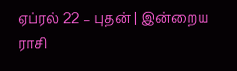ஏப்ரல் 22 – புதன் | இன்றைய ராசி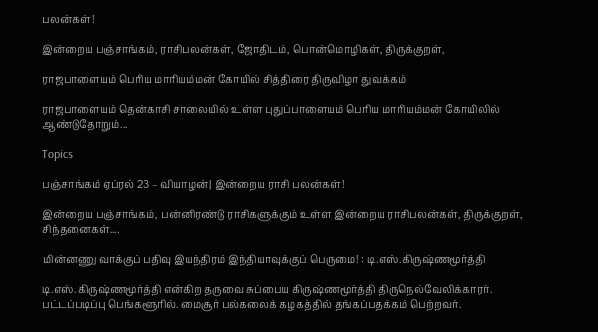பலன்கள்!

இன்றைய பஞ்சாங்கம், ராசிபலன்கள், ஜோதிடம், பொன்மொழிகள், திருக்குறள்,

ராஜபாளையம் பெரிய மாரியம்மன் கோயில் சித்திரை திருவிழா துவக்கம்

ராஜபாளையம் தென்காசி சாலையில் உள்ள புதுப்பாளையம் பெரிய மாரியம்மன் கோயிலில் ஆண்டுதோறும்...

Topics

பஞ்சாங்கம் ஏப்ரல் 23 – வியாழன்| இன்றைய ராசி பலன்கள்!

இன்றைய பஞ்சாங்கம், பன்னிரண்டு ராசிகளுக்கும் உள்ள இன்றைய ராசிபலன்கள், திருக்குறள், சிந்தனைகள்....

மின்னணு வாக்குப் பதிவு இயந்திரம் இந்தியாவுக்குப் பெருமை! : டி.எஸ்.கிருஷ்ணமூர்த்தி

டி.எஸ்.கிருஷ்ணமூர்த்தி என்கிற தருவை சுப்பைய கிருஷ்ணமூர்த்தி திருநெல்வேலிக்காரர். பட்டப்படிப்பு பெங்களூரில். மைசூர் பல்கலைக் கழகத்தில் தங்கப்பதக்கம் பெற்றவர்.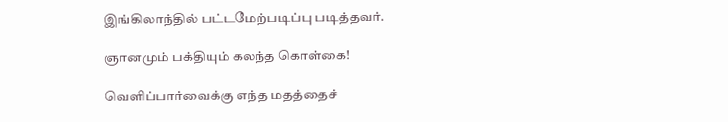இங்கிலாந்தில் பட்டமேற்படிப்பு படித்தவர்.

ஞானமும் பக்தியும் கலந்த கொள்கை!

வெளிப்பார்வைக்கு எந்த மதத்தைச்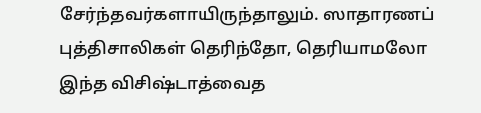சேர்ந்தவர்களாயிருந்தாலும். ஸாதாரணப் புத்திசாலிகள் தெரிந்தோ, தெரியாமலோ இந்த விசிஷ்டாத்வைத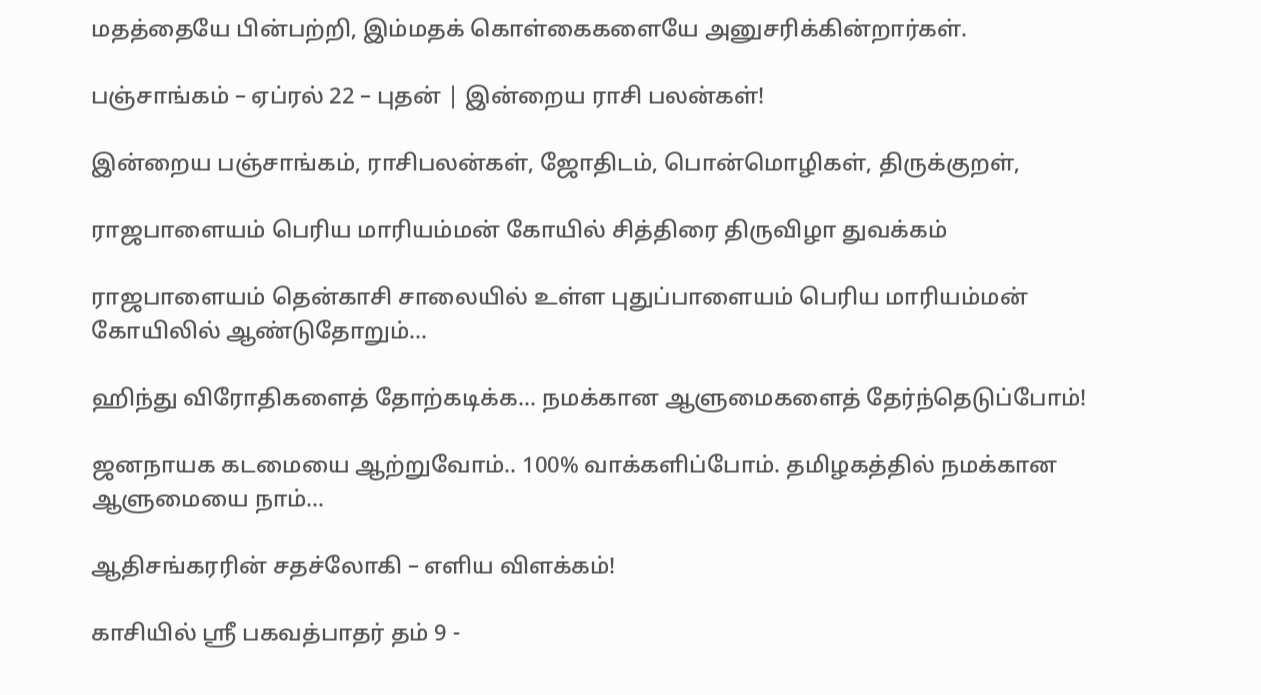மதத்தையே பின்பற்றி, இம்மதக் கொள்கைகளையே அனுசரிக்கின்றார்கள்.

பஞ்சாங்கம் – ஏப்ரல் 22 – புதன் | இன்றைய ராசி பலன்கள்!

இன்றைய பஞ்சாங்கம், ராசிபலன்கள், ஜோதிடம், பொன்மொழிகள், திருக்குறள்,

ராஜபாளையம் பெரிய மாரியம்மன் கோயில் சித்திரை திருவிழா துவக்கம்

ராஜபாளையம் தென்காசி சாலையில் உள்ள புதுப்பாளையம் பெரிய மாரியம்மன் கோயிலில் ஆண்டுதோறும்...

ஹிந்து விரோதிகளைத் தோற்கடிக்க… நமக்கான ஆளுமைகளைத் தேர்ந்தெடுப்போம்!

ஜனநாயக கடமையை ஆற்றுவோம்.. 100% வாக்களிப்போம். தமிழகத்தில் நமக்கான ஆளுமையை நாம்...

ஆதிசங்கரரின் சதச்லோகி – எளிய விளக்கம்!

காசியில் ஸ்ரீ பகவத்பாதர் தம் 9 -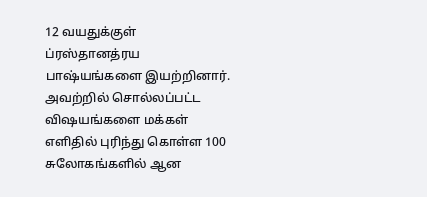12 வயதுக்குள் ப்ரஸ்தானத்ரய பாஷ்யங்களை இயற்றினார். அவற்றில் சொல்லப்பட்ட விஷயங்களை மக்கள் எளிதில் புரிந்து கொள்ள 100 சுலோகங்களில் ஆன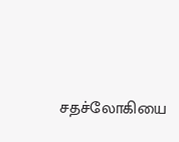சதச்லோகியை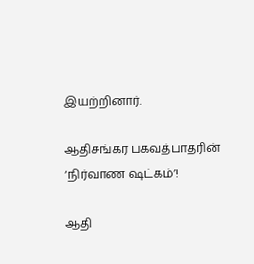இயற்றினார்.

ஆதிசங்கர பகவத்பாதரின் ‘நிர்வாண ஷட்கம்’!

ஆதி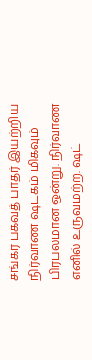சங்கர பகவத் பாதர் இயற்றிய நிர்வாண ஷடகம் மிகவும் பிரபலமான ஒன்று. நிர்வாண எனில் உருவமற்ற. ஷட்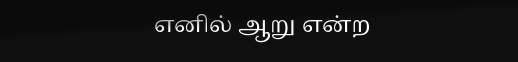எனில் ஆறு என்ற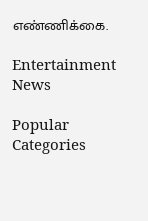எண்ணிக்கை.

Entertainment News

Popular Categories